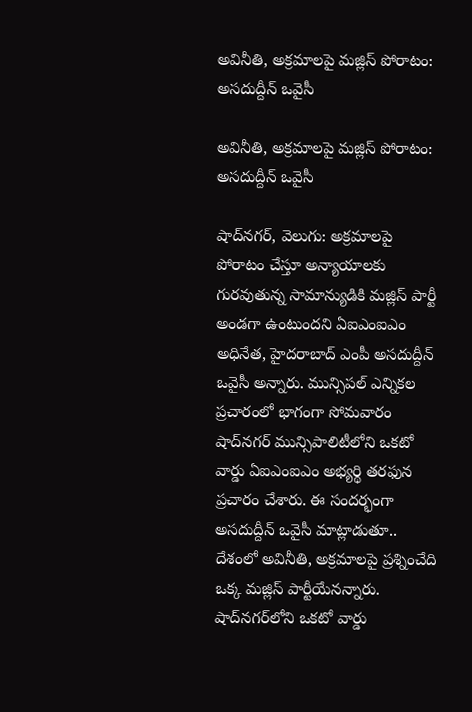అవినీతి, అక్రమాలపై మజ్లిస్‌‌‌‌‌‌‌‌ పోరాటం: అసదుద్దీన్‌‌‌‌‌‌‌‌ ఒవైసీ

అవినీతి, అక్రమాలపై మజ్లిస్‌‌‌‌‌‌‌‌ పోరాటం: అసదుద్దీన్‌‌‌‌‌‌‌‌ ఒవైసీ

షాద్‌‌‌‌‌‌‌‌నగర్‌‌‌‌‌‌‌‌, వెలుగు: అక్రమాలపై పోరాటం చేస్తూ అన్యాయాలకు గురవుతున్న సామాన్యుడికి మజ్లిస్‌‌‌‌‌‌‌‌ పార్టీ అండగా ఉంటుందని ఏఐఎంఐఎం అధినేత, హైదరాబాద్ ఎంపీ అసదుద్దీన్‌‌‌‌‌‌‌‌ ఒవైసీ అన్నారు. మున్సిపల్‌‌‌‌‌‌‌‌ ఎన్నికల ప్రచారంలో భాగంగా సోమవారం షాద్‌‌‌‌‌‌‌‌నగర్‌‌‌‌‌‌‌‌ మున్సిపాలిటీలోని ఒకటో వార్డు ఏఐఎంఐఎం అభ్యర్థి తరఫున ప్రచారం చేశారు. ఈ సందర్భంగా అసదుద్దీన్ ఒవైసీ మాట్లాడుతూ.. దేశంలో అవినీతి, అక్రమాలపై ప్రశ్నించేది ఒక్క మజ్లిస్‌‌‌‌‌‌‌‌ పార్టీయేనన్నారు. షాద్‌‌‌‌‌‌‌‌నగర్‌‌‌‌‌‌‌‌లోని ఒకటో వార్డు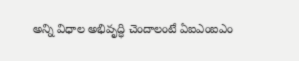అన్ని విధాల అభివృద్ధి చెందాలంటే ఏఐఎంఐఎం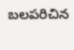బలపరిచిన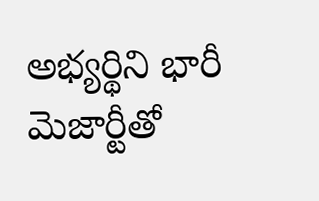అభ్యర్థిని భారీ మెజార్టీతో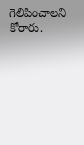గెలిపించాలని కోరారు.